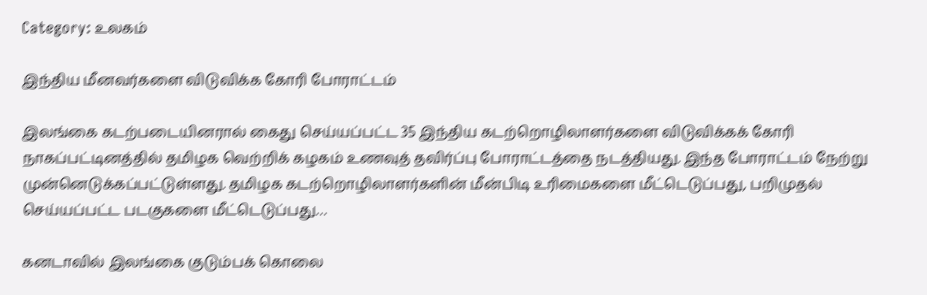Category: உலகம்

இந்திய மீனவர்களை விடுவிக்க கோரி போராட்டம்

இலங்கை கடற்படையினரால் கைது செய்யப்பட்ட 35 இந்திய கடற்றொழிலாளர்களை விடுவிக்கக் கோரி நாகப்பட்டினத்தில் தமிழக வெற்றிக் கழகம் உணவுத் தவிர்ப்பு போராட்டத்தை நடத்தியது. இந்த போராட்டம் நேற்று முன்னெடுக்கப்பட்டுள்ளது. தமிழக கடற்றொழிலாளர்களின் மீன்பிடி உரிமைகளை மீட்டெடுப்பது, பறிமுதல் செய்யப்பட்ட படகுகளை மீட்டெடுப்பது…

கனடாவில் இலங்கை குடும்பக் கொலை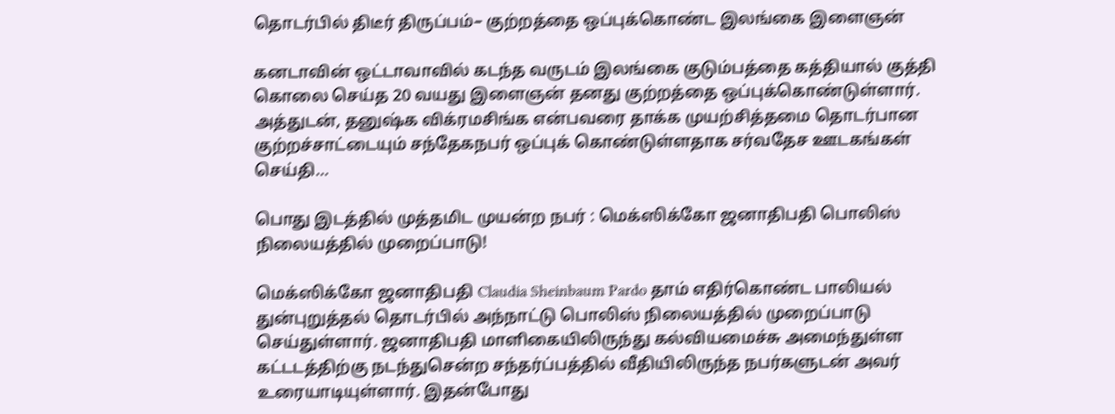தொடர்பில் திடீர் திருப்பம்– குற்றத்தை ஒப்புக்கொண்ட இலங்கை இளைஞன்

கனடாவின் ஒட்டாவாவில் கடந்த வருடம் இலங்கை குடும்பத்தை கத்தியால் குத்தி கொலை செய்த 20 வயது இளைஞன் தனது குற்றத்தை ஒப்புக்கொண்டுள்ளார். அத்துடன், தனுஷ்க விக்ரமசிங்க என்பவரை தாக்க முயற்சித்தமை தொடர்பான குற்றச்சாட்டையும் சந்தேகநபர் ஒப்புக் கொண்டுள்ளதாக சர்வதேச ஊடகங்கள் செய்தி…

பொது இடத்தில் முத்தமிட முயன்ற நபர் : மெக்ஸிக்கோ ஜனாதிபதி பொலிஸ் நிலையத்தில் முறைப்பாடு!

மெக்ஸிக்கோ ஜனாதிபதி Claudia Sheinbaum Pardo தாம் எதிர்கொண்ட பாலியல் துன்புறுத்தல் தொடர்பில் அந்நாட்டு பொலிஸ் நிலையத்தில் முறைப்பாடு செய்துள்ளார். ஜனாதிபதி மாளிகையிலிருந்து கல்வியமைச்சு அமைந்துள்ள கட்டடத்திற்கு நடந்துசென்ற சந்தர்ப்பத்தில் வீதியிலிருந்த நபர்களுடன் அவர் உரையாடியுள்ளார். இதன்போது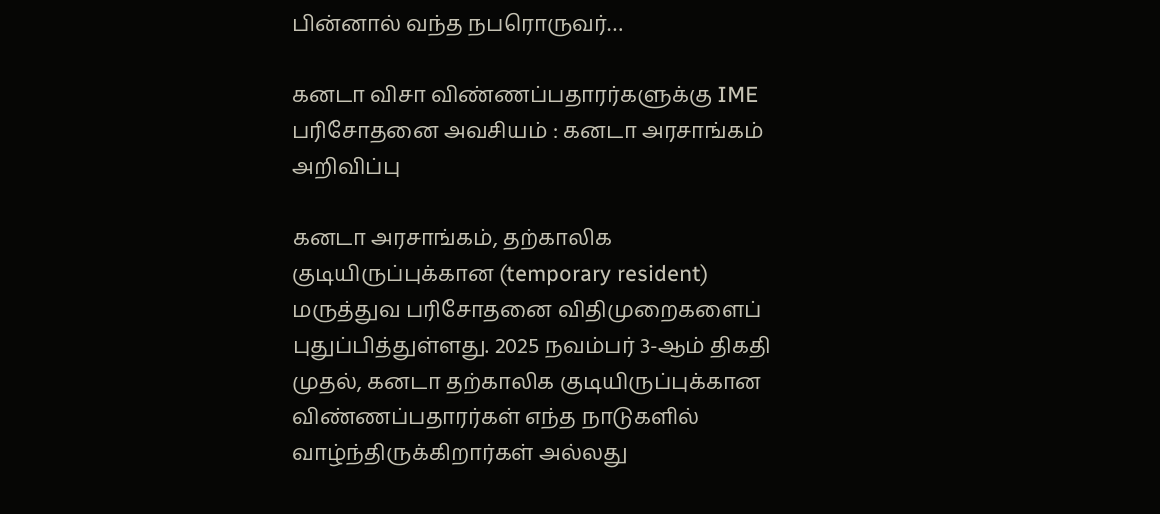பின்னால் வந்த நபரொருவர்…

கனடா விசா விண்ணப்பதாரர்களுக்கு IME பரிசோதனை அவசியம் : கனடா அரசாங்கம் அறிவிப்பு

கனடா அரசாங்கம், தற்காலிக குடியிருப்புக்கான (temporary resident) மருத்துவ பரிசோதனை விதிமுறைகளைப் புதுப்பித்துள்ளது. 2025 நவம்பர் 3-ஆம் திகதி முதல், கனடா தற்காலிக குடியிருப்புக்கான விண்ணப்பதாரர்கள் எந்த நாடுகளில் வாழ்ந்திருக்கிறார்கள் அல்லது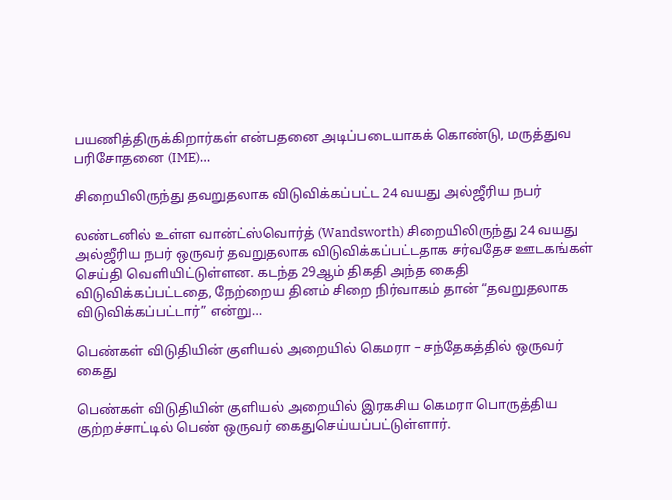பயணித்திருக்கிறார்கள் என்பதனை அடிப்படையாகக் கொண்டு, மருத்துவ பரிசோதனை (IME)…

சிறையிலிருந்து தவறுதலாக விடுவிக்கப்பட்ட 24 வயது அல்ஜீரிய நபர்

லண்டனில் உள்ள வான்ட்ஸ்வொர்த் (Wandsworth) சிறையிலிருந்து 24 வயது அல்ஜீரிய நபர் ஒருவர் தவறுதலாக விடுவிக்கப்பட்டதாக சர்வதேச ஊடகங்கள் செய்தி வெளியிட்டுள்ளன. கடந்த 29ஆம் திகதி அந்த கைதி விடுவிக்கப்பட்டதை, நேற்றைய தினம் சிறை நிர்வாகம் தான் “தவறுதலாக விடுவிக்கப்பட்டார்” என்று…

பெண்கள் விடுதியின் குளியல் அறையில் கெமரா – சந்தேகத்தில் ஒருவர் கைது

பெண்கள் விடுதியின் குளியல் அறையில் இரகசிய கெமரா பொருத்திய குற்றச்சாட்டில் பெண் ஒருவர் கைதுசெய்யப்பட்டுள்ளார்.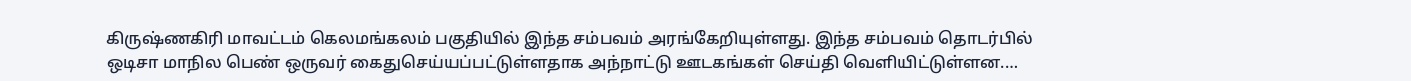கிருஷ்ணகிரி மாவட்டம் கெலமங்கலம் பகுதியில் இந்த சம்பவம் அரங்கேறியுள்ளது. இந்த சம்பவம் தொடர்பில் ஒடிசா மாநில பெண் ஒருவர் கைதுசெய்யப்பட்டுள்ளதாக அந்நாட்டு ஊடகங்கள் செய்தி வெளியிட்டுள்ளன.…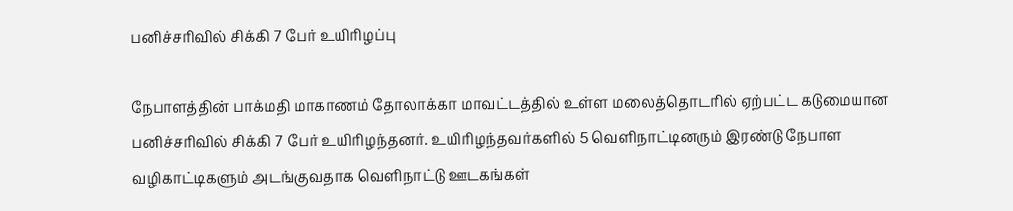பனிச்சரிவில் சிக்கி 7 பேர் உயிரிழப்பு

நேபாளத்தின் பாக்மதி மாகாணம் தோலாக்கா மாவட்டத்தில் உள்ள மலைத்தொடரில் ஏற்பட்ட கடுமையான பனிச்சரிவில் சிக்கி 7 பேர் உயிரிழந்தனர். உயிரிழந்தவர்களில் 5 வெளிநாட்டினரும் இரண்டு நேபாள வழிகாட்டிகளும் அடங்குவதாக வெளிநாட்டு ஊடகங்கள்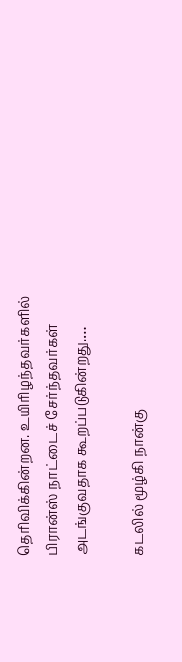தெரிவிக்கின்றன. உயிரிழந்தவர்களில் பிரான்ஸ் நாட்டைச் சேர்ந்தவர்கள் அடங்குவதாக கூறப்படுகின்றது.…

கடலில் மூழ்கி நான்கு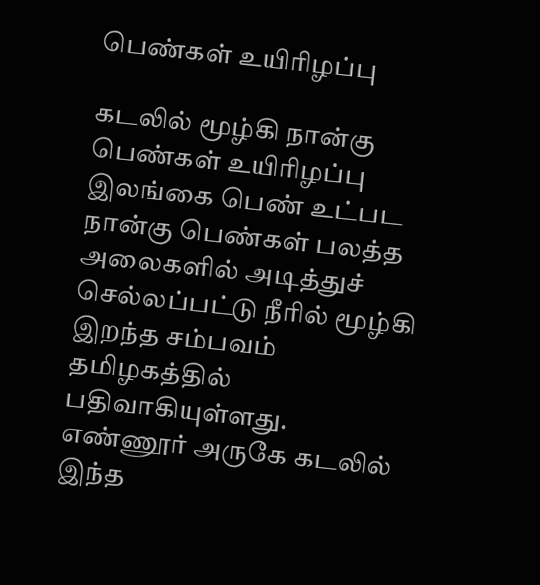பெண்கள் உயிரிழப்பு

கடலில் மூழ்கி நான்கு பெண்கள் உயிரிழப்பு இலங்கை பெண் உட்பட நான்கு பெண்கள் பலத்த அலைகளில் அடித்துச் செல்லப்பட்டு நீரில் மூழ்கி இறந்த சம்பவம் தமிழகத்தில் பதிவாகியுள்ளது. எண்ணூர் அருகே கடலில் இந்த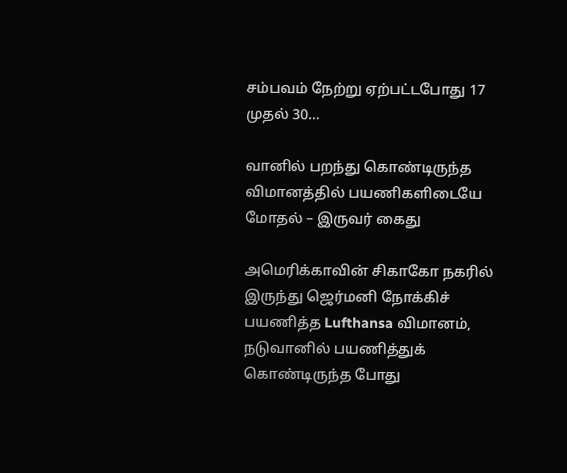சம்பவம் நேற்று ஏற்பட்டபோது 17 முதல் 30…

வானில் பறந்து கொண்டிருந்த விமானத்தில் பயணிகளிடையே மோதல் – இருவர் கைது

அமெரிக்காவின் சிகாகோ நகரில் இருந்து ஜெர்மனி நோக்கிச் பயணித்த Lufthansa விமானம், நடுவானில் பயணித்துக் கொண்டிருந்த போது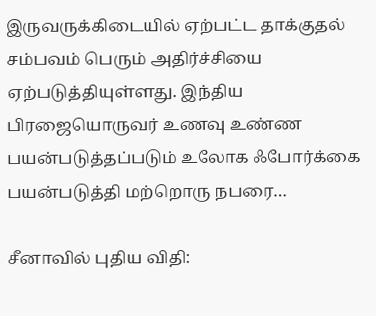இருவருக்கிடையில் ஏற்பட்ட தாக்குதல் சம்பவம் பெரும் அதிர்ச்சியை ஏற்படுத்தியுள்ளது. இந்திய பிரஜையொருவர் உணவு உண்ண பயன்படுத்தப்படும் உலோக ஃபோர்க்கை பயன்படுத்தி மற்றொரு நபரை…

சீனாவில் புதிய விதி: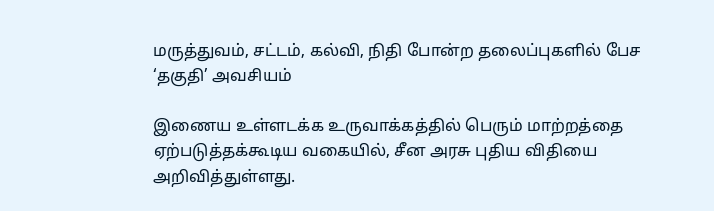மருத்துவம், சட்டம், கல்வி, நிதி போன்ற தலைப்புகளில் பேச ‘தகுதி’ அவசியம்

இணைய உள்ளடக்க உருவாக்கத்தில் பெரும் மாற்றத்தை ஏற்படுத்தக்கூடிய வகையில், சீன அரசு புதிய விதியை அறிவித்துள்ளது.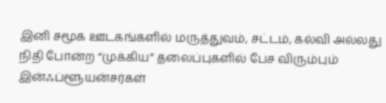இனி சமூக ஊடகங்களில் மருத்துவம், சட்டம், கல்வி அல்லது நிதி போன்ற “முக்கிய” தலைப்புகளில் பேச விரும்பும் இன்ஃப்ளூயன்சர்கள்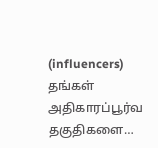(influencers) தங்கள் அதிகாரப்பூர்வ தகுதிகளை…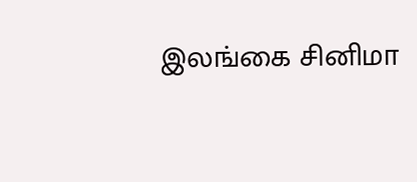இலங்கை சினிமா